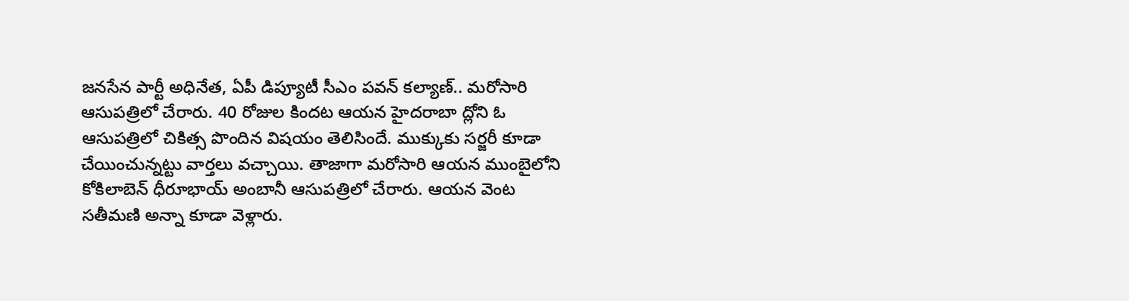జనసేన పార్టీ అధినేత, ఏపీ డిప్యూటీ సీఎం పవన్ కల్యాణ్.. మరోసారి ఆసుపత్రిలో చేరారు. 40 రోజుల కిందట ఆయన హైదరాబా ద్లోని ఓ ఆసుపత్రిలో చికిత్స పొందిన విషయం తెలిసిందే. ముక్కుకు సర్జరీ కూడా చేయించున్నట్టు వార్తలు వచ్చాయి. తాజాగా మరోసారి ఆయన ముంబైలోని కోకిలాబెన్ ధీరూభాయ్ అంబానీ ఆసుపత్రిలో చేరారు. ఆయన వెంట సతీమణి అన్నా కూడా వెళ్లారు.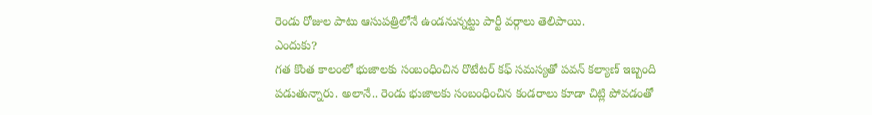రెండు రోజుల పాటు ఆసుపత్రిలోనే ఉండనున్నట్టు పార్టీ వర్గాలు తెలిపాయి.
ఎందుకు?
గత కొంత కాలంలో భుజాలకు సంబంధించిన రొటేటర్ కఫ్ సమస్యతో పవన్ కల్యాణ్ ఇబ్బంది పడుతున్నారు. అలానే.. రెండు భుజాలకు సంబంధించిన కండరాలు కూడా చిట్లి పోవడంతో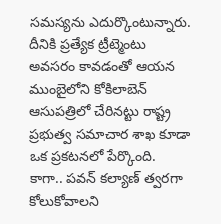సమస్యను ఎదుర్కొంటున్నారు. దీనికి ప్రత్యేక ట్రీట్మెంటు అవసరం కావడంతో ఆయన ముంబైలోని కోకిలాబెన్ ఆసుపత్రిలో చేరినట్టు రాష్ట్ర ప్రభుత్వ సమాచార శాఖ కూడా ఒక ప్రకటనలో పేర్కొంది. కాగా.. పవన్ కల్యాణ్ త్వరగా కోలుకోవాలని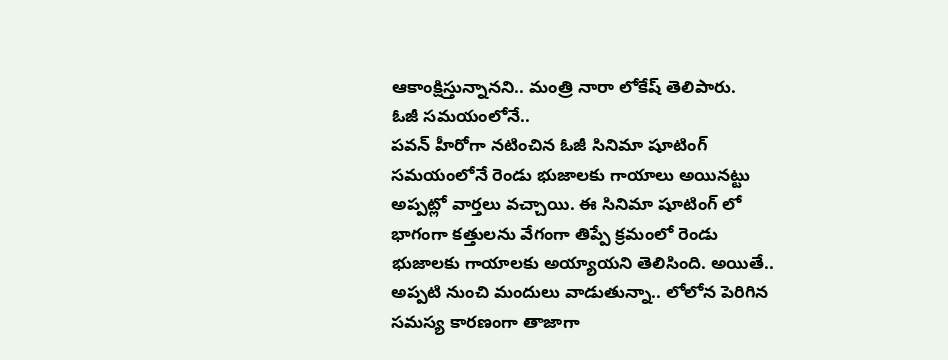ఆకాంక్షిస్తున్నానని.. మంత్రి నారా లోకేష్ తెలిపారు.
ఓజీ సమయంలోనే..
పవన్ హీరోగా నటించిన ఓజీ సినిమా షూటింగ్ సమయంలోనే రెండు భుజాలకు గాయాలు అయినట్టు అప్పట్లో వార్తలు వచ్చాయి. ఈ సినిమా షూటింగ్ లో భాగంగా కత్తులను వేగంగా తిప్పే క్రమంలో రెండు భుజాలకు గాయాలకు అయ్యాయని తెలిసింది. అయితే.. అప్పటి నుంచి మందులు వాడుతున్నా.. లోలోన పెరిగిన సమస్య కారణంగా తాజాగా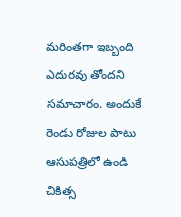మరింతగా ఇబ్బంది ఎదురవు తోందని సమాచారం. అందుకే రెండు రోజుల పాటు ఆసుపత్రిలో ఉండి చికిత్స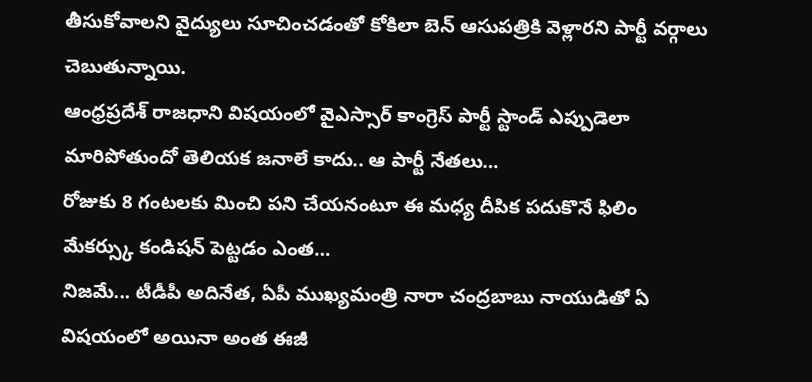తీసుకోవాలని వైద్యులు సూచించడంతో కోకిలా బెన్ ఆసుపత్రికి వెళ్లారని పార్టీ వర్గాలు చెబుతున్నాయి.
ఆంధ్రప్రదేశ్ రాజధాని విషయంలో వైఎస్సార్ కాంగ్రెస్ పార్టీ స్టాండ్ ఎప్పుడెలా మారిపోతుందో తెలియక జనాలే కాదు.. ఆ పార్టీ నేతలు…
రోజుకు 8 గంటలకు మించి పని చేయనంటూ ఈ మధ్య దీపిక పదుకొనే ఫిలిం మేకర్స్కు కండిషన్ పెట్టడం ఎంత…
నిజమే... టీడీపీ అదినేత, ఏపీ ముఖ్యమంత్రి నారా చంద్రబాబు నాయుడితో ఏ విషయంలో అయినా అంత ఈజీ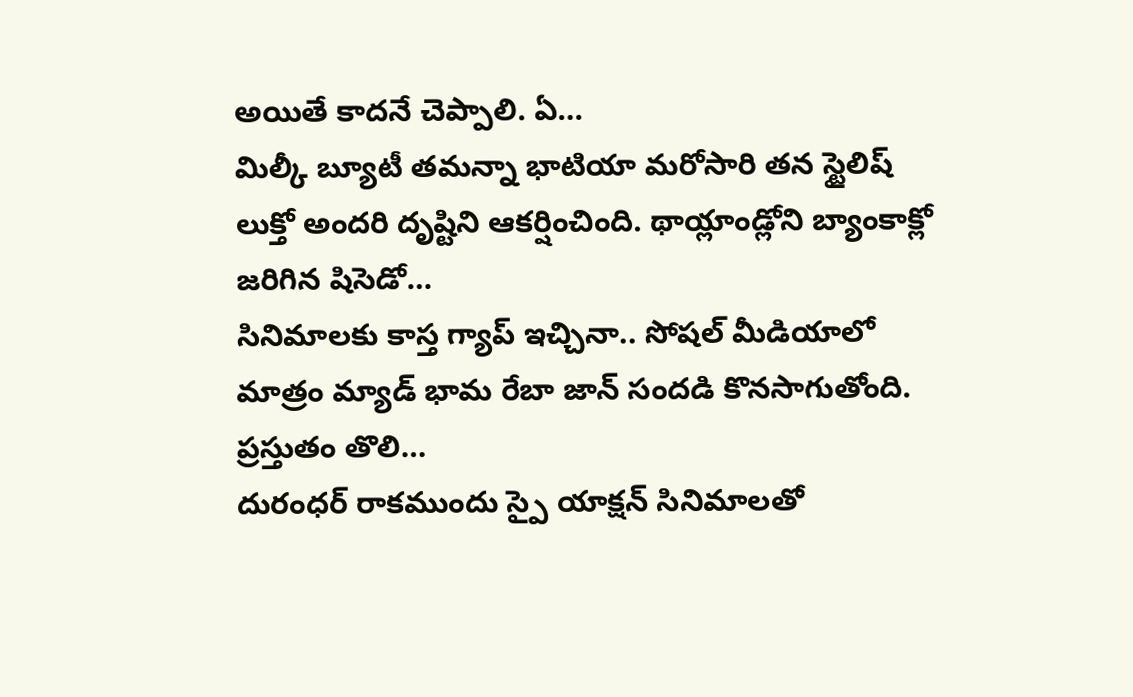అయితే కాదనే చెప్పాలి. ఏ…
మిల్కీ బ్యూటీ తమన్నా భాటియా మరోసారి తన స్టైలిష్ లుక్తో అందరి దృష్టిని ఆకర్షించింది. థాయ్లాండ్లోని బ్యాంకాక్లో జరిగిన షిసెడో…
సినిమాలకు కాస్త గ్యాప్ ఇచ్చినా.. సోషల్ మీడియాలో మాత్రం మ్యాడ్ భామ రేబా జాన్ సందడి కొనసాగుతోంది. ప్రస్తుతం తొలి…
దురంధర్ రాకముందు స్పై యాక్షన్ సినిమాలతో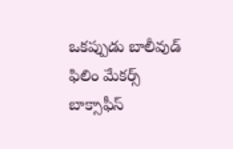ఒకప్పుడు బాలీవుడ్ ఫిలిం మేకర్స్ బాక్సాఫీస్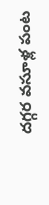దగ్గర వసూళ్ల పంట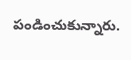పండించుకున్నారు.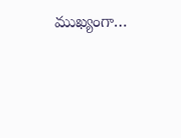ముఖ్యంగా…